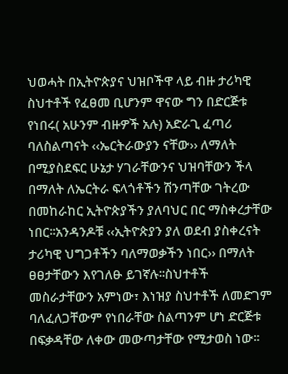ህወሓት በኢትዮጵያና ህዝቦችዋ ላይ ብዙ ታሪካዊ ስህተቶች የፈፀመ ቢሆንም ዋናው ግን በድርጅቱ የነበሩ( አሁንም ብዙዎች አሉ) አድራጊ ፈጣሪ ባለስልጣናት ‹‹ኤርትራውያን ናቸው›› ለማለት በሚያስደፍር ሁኔታ ሃገራቸውንና ህዝባቸውን ችላ በማለት ለኤርትራ ፍላጎቶችን ሽንጣቸው ገትረው በመከራከር ኢትዮጵያችን ያለባህር በር ማስቀረታቸው ነበር፡፡አንዳንዶቹ ‹‹ኢትዮጵያን ያለ ወደብ ያስቀረናት ታሪካዊ ህግጋቶችን ባለማወቃችን ነበር›› በማለት ፀፀታቸውን እየገለፁ ይገኛሉ፡፡ስህተቶች መስራታቸውን አምነው፣ እነዝያ ስህተቶች ለመድገም ባለፈለጋቸውም የነበራቸው ስልጣንም ሆነ ድርጅቱ በፍቃዳቸው ለቀው መውጣታቸው የሚታወስ ነው፡፡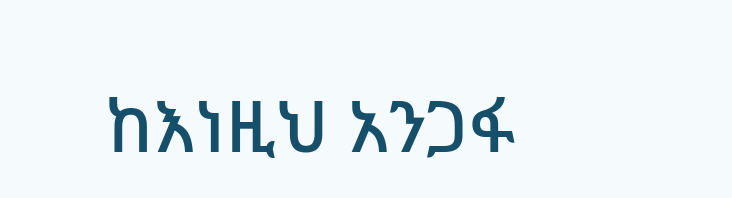ከእነዚህ አንጋፋ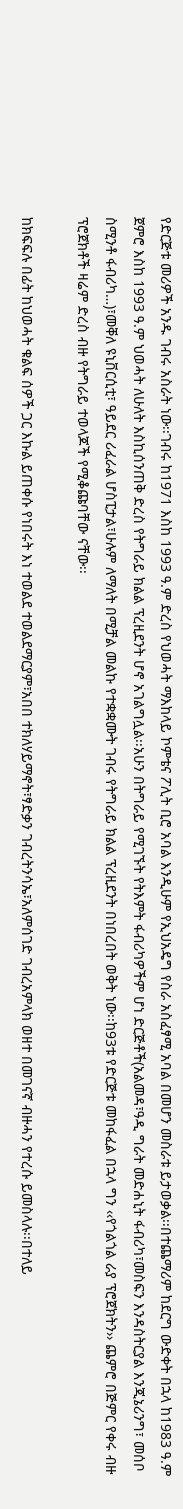የድርጅቱ መሪዎች አንዱ ገብሩ አስራት ነው፡፡ገብሩ ከ1971 እስከ 1993 ዓ.ም ድረስ የህወሓት ማእከላይ ኮምቴና ፖሊት ቢሮ አባል እንዲሁም የኢህአዴግ የስራ አስፈፃሚ አባል በመሆን መስራቱ ይታወቃል፡፡በተጨማሪም ከደርግ ውድቀት በኋላ ከ1983 ዓ.ም ጀምሮ እስከ 1993 ዓ.ም ህወሓት ለሁለት እስኪሰንጠቅ ድረስ የትግራይ ክልል ፕረዚደንት ሆኖ አገልግሏል፡፡አሁን በትግራይ የሚገኙት የትእምት ፋብሪካዎችም ሆነ ድርጅቶች(አልመዳ፣ዓዲ ግራት መድሐኒት ፋብሪካ፣መስፍን እንዳስትርያል እንጂኔሪንግ፣ መሰቦ ስሚንቶ ፋብሪካ…)፣መቐለ ዩኒቨርሲቲ፣ ዓይደር ሪፈራል ሆስፒታል፣ሁሉም ለማለት በሚቻል መልኩ የተቋቋሙት ገብሩ የትግራይ ክልል ፕረዚደንት በነበረበት ወቅት ነው፡፡ከ93ቱ የድርጅቱ መከፋፈል በኋላ ግን ‹‹የጎልጎል ራያ ፕሮጀክትን›› ጨምሮ በጅምር የቀሩ ብዙ ፕሮጀክቶች ዛሬም ድረስ ብዙ የትግራይ ተወላጆች የሚቆጩባቸው ናቸው፡፡

ከክፍፍሉ በፊት ከህወሓት ቁልፍ ሰዎች ጋር እኩል ይጠቀሱ የነበሩት እነ ተወልደ ተወልደማርያም፣አበበ ተክለሃይማኖት፣ፃድቃን ገብረትንሳኤ፣አለምሰገድ ገብረአምላክ ወዘተ በመገናኛ ብዙሓን የተረሱ ይመስላሉ፡፡በተለይ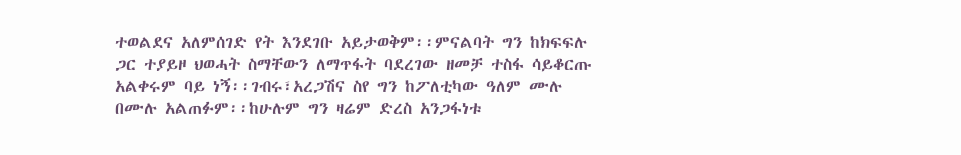ተወልደና አለምሰገድ የት እንደገቡ አይታወቅም፡፡ምናልባት ግን ከክፍፍሉ ጋር ተያይዞ ህወሓት ስማቸውን ለማጥፋት ባደረገው ዘመቻ ተስፋ ሳይቆርጡ አልቀሩም ባይ ነኝ፡፡ገብሩ፣አረጋሽና ስየ ግን ከፖለቲካው ዓለም ሙሉ በሙሉ አልጠፉም፡፡ከሁሉም ግን ዛሬም ድረስ አንጋፋነቱ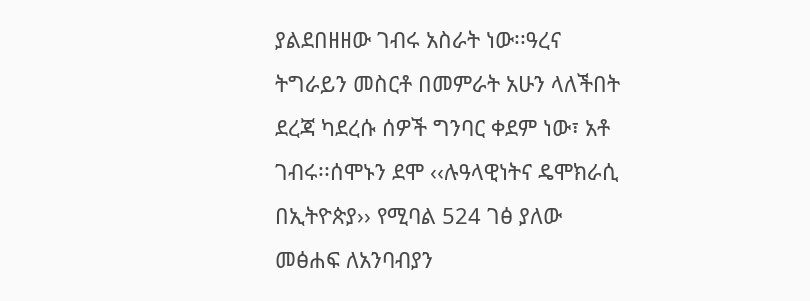ያልደበዘዘው ገብሩ አስራት ነው፡፡ዓረና ትግራይን መስርቶ በመምራት አሁን ላለችበት ደረጃ ካደረሱ ሰዎች ግንባር ቀደም ነው፣ አቶ ገብሩ፡፡ሰሞኑን ደሞ ‹‹ሉዓላዊነትና ዴሞክራሲ በኢትዮጵያ›› የሚባል 524 ገፅ ያለው መፅሐፍ ለአንባብያን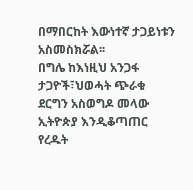በማበርከት እውነተኛ ታጋይነቱን አስመስክሯል፡፡
በግሌ ከእነዚህ አንጋፋ ታጋዮች፣ህወሓት ጭራቁ ደርግን አስወግዶ መላው ኢትዮጵያ እንዲቆጣጠር የረዱት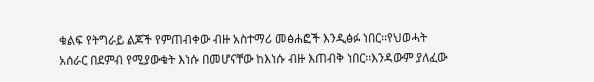ቁልፍ የትግራይ ልጆች የምጠብቀው ብዙ አስተማሪ መፅሐፎች እንዲፅፉ ነበር፡፡የህወሓት አሰራር በደምብ የሚያውቁት እነሱ በመሆናቸው ከእነሱ ብዙ እጠብቅ ነበር፡፡እንዳውም ያለፈው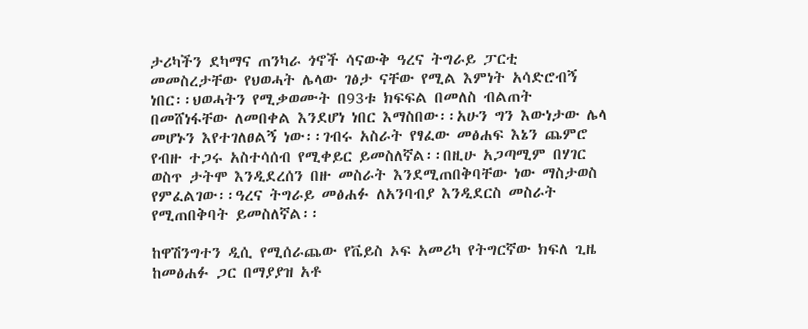ታሪካችን ደካማና ጠንካራ ጎኖች ሳናውቅ ዓረና ትግራይ ፓርቲ መመስረታቸው የህወሓት ሌላው ገፅታ ናቸው የሚል እምነት አሳድሮብኝ ነበር፡፡ህወሓትን የሚቃወሙት በ93ቱ ክፍፍል በመለስ ብልጠት በመሸነፋቸው ለመበቀል እንደሆነ ነበር እማስበው፡፡አሁን ግን እውነታው ሌላ መሆኑን እየተገለፀልኝ ነው፡፡ገብሩ አስራት የፃፈው መፅሐፍ እኔን ጨምሮ የብዙ ተጋሩ አስተሳሰብ የሚቀይር ይመስለኛል፡፡በዚሁ አጋጣሚም በሃገር ወስጥ ታትሞ እንዲደረሰን በዙ መስራት እንደሚጠበቅባቸው ነው ማስታወስ የምፈልገው፡፡ዓረና ትግራይ መፅሐፉ ለአንባብያ እንዲደርስ መስራት የሚጠበቅባት ይመስለኛል፡፡

ከዋሽንግተን ዲሲ የሚሰራጨው የቬይስ ኦፍ አመሪካ የትግርኛው ክፍለ ጊዜ ከመፅሐፉ ጋር በማያያዝ አቶ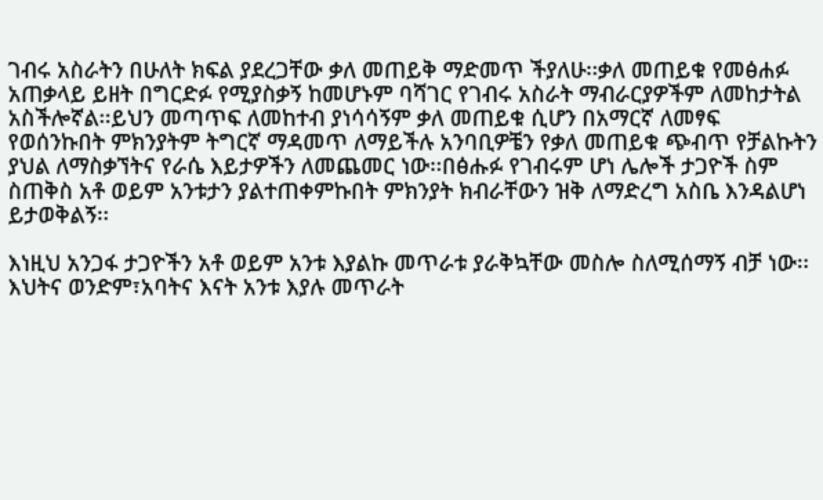ገብሩ አስራትን በሁለት ክፍል ያደረጋቸው ቃለ መጠይቅ ማድመጥ ችያለሁ፡፡ቃለ መጠይቁ የመፅሐፉ አጠቃላይ ይዘት በግርድፉ የሚያስቃኝ ከመሆኑም ባሻገር የገብሩ አስራት ማብራርያዎችም ለመከታትል አስችሎኛል፡፡ይህን መጣጥፍ ለመከተብ ያነሳሳኝም ቃለ መጠይቁ ሲሆን በአማርኛ ለመፃፍ የወሰንኩበት ምክንያትም ትግርኛ ማዳመጥ ለማይችሉ አንባቢዎቼን የቃለ መጠይቁ ጭብጥ የቻልኩትን ያህል ለማስቃኘትና የራሴ እይታዎችን ለመጨመር ነው፡፡በፅሑፉ የገብሩም ሆነ ሌሎች ታጋዮች ስም ስጠቅስ አቶ ወይም አንቱታን ያልተጠቀምኩበት ምክንያት ክብራቸውን ዝቅ ለማድረግ አስቤ እንዳልሆነ ይታወቅልኝ፡፡

እነዚህ አንጋፋ ታጋዮችን አቶ ወይም አንቱ እያልኩ መጥራቱ ያራቅኳቸው መስሎ ስለሚሰማኝ ብቻ ነው፡፡እህትና ወንድም፣አባትና እናት አንቱ እያሉ መጥራት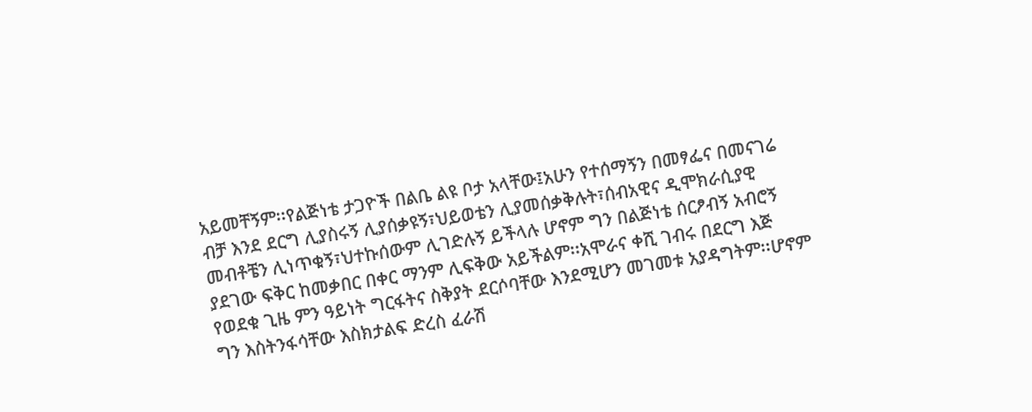አይመቸኝም፡፡የልጅነቴ ታጋዮች በልቤ ልዩ ቦታ አላቸው፤አሁን የተሰማኝን በመፃፌና በመናገሬ ብቻ እንደ ደርግ ሊያስሩኝ ሊያሰቃዩኝ፣ህይወቴን ሊያመሰቃቅሉት፣ሰብአዊና ዲሞክራሲያዊ መብቶቼን ሊነጥቁኝ፣ህተኩሰውም ሊገድሉኝ ይችላሉ ሆኖም ግን በልጅነቴ ሰርፆብኝ አብሮኝ ያደገው ፍቅር ከመቃበር በቀር ማንም ሊፍቅው አይችልም፡፡አሞራና ቀሺ ገብሩ በደርግ እጅ የወደቁ ጊዜ ምን ዓይነት ግርፋትና ስቅያት ደርሶባቸው እንደሚሆን መገመቱ አያዳግትም፡፡ሆኖም ግን እስትንፋሳቸው እስክታልፍ ድረስ ፈራሽ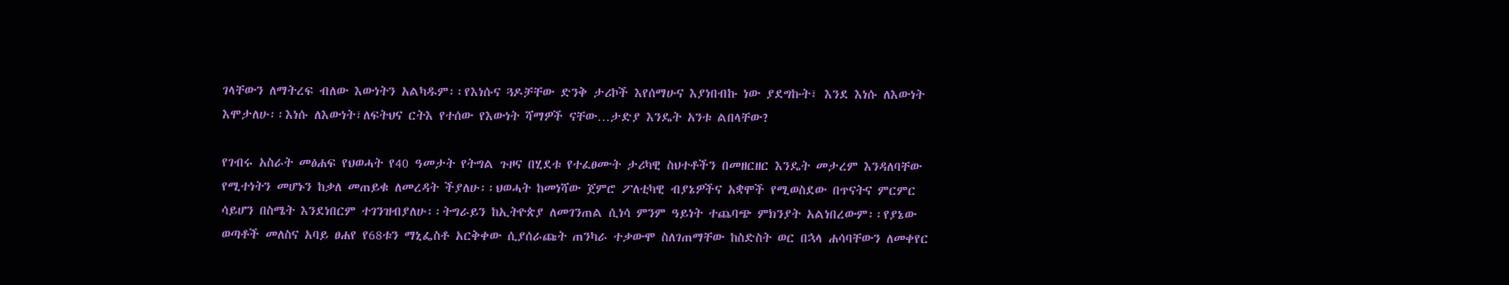ገላቸውን ለማትረፍ ብለው እውነትን አልካዱም፡፡የእነሱና ጓዶቻቸው ድንቅ ታሪኮች እየሰማሁና እያነበብኩ ነው ያደግኩት፣ እንደ እነሱ ለእውነት እሞታለሁ፡፡እነሱ ለእውነት፣ለፍትህና ርትእ የተሰው የእውነት ሻማዎች ናቸው…ታድያ እንዴት አንቱ ልበላቸው?

የገብሩ አስራት መፅሐፍ የህወሓት የ40 ዓመታት የትግል ጉዞና በሂደቱ የተፈፀሙት ታሪካዊ ስህተቶችን በመዘርዘር እንዴት መታረም እንዳለባቸው የሚተነትን መሆኑን ከቃለ መጠይቁ ለመረዳት ችያለሁ፡፡ህወሓት ከመነሻው ጀምሮ ፖለቲካዊ ብያኔዎችና አቋሞች የሚወስደው በጥናትና ምርምር ሳይሆን በስሜት እንደነበርም ተገንዝብያለሁ፡፡ትግራይን ከኢትዮጵያ ለመገንጠል ሲነሳ ምንም ዓይነት ተጨባጭ ምክንያት አልነበረውም፡፡የያኔው ወጣቶች መለስና አባይ ፀሐየ የ68ቱን ማኒፌስቶ አርቅቀው ሲያሰራጩት ጠንካራ ተቃውሞ ስለገጠማቸው ከስድስት ወር በኋላ ሐሳባቸውን ለመቀየር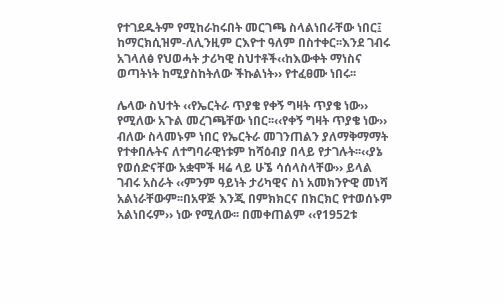የተገደዱትም የሚከራከሩበት መርገጫ ስላልነበራቸው ነበር፤ ከማርክሲዝም-ለሊንዚም ርእዮተ ዓለም በስተቀር፡፡እንደ ገብሩ አገላለፅ የህወሓት ታሪካዊ ስህተቶች‹‹ከእውቀት ማነስና ወጣትነት ከሚያስከትለው ችኩልነት›› የተፈፀሙ ነበሩ፡፡

ሌላው ስህተት ‹‹የኤርትራ ጥያቄ የቀኝ ግዛት ጥያቄ ነው›› የሚለው አጉል መረገጫቸው ነበር፡፡‹‹የቀኝ ግዛት ጥያቄ ነው›› ብለው ስላመኑም ነበር የኤርትራ መገንጠልን ያለማቅማማት የተቀበሉትና ለተግባራዊነቱም ከሻዕብያ በላይ የታገሉት፡፡‹‹ያኔ የወሰድናቸው አቋሞች ዛሬ ላይ ሁኜ ሳሰላስላቸው›› ይላል ገብሩ አስራት ‹‹ምንም ዓይነት ታሪካዊና ስነ አመክንዮዊ መነሻ አልነራቸውም፡፡በአዋጅ እንጂ በምክክርና በክርክር የተወሰኑም አልነበሩም›› ነው የሚለው፡፡ በመቀጠልም ‹‹የ1952ቱ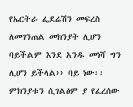የኤርትራ ፌደሬሽን መፍረስ ለመገንጠል መክንያት ሊሆን ባይችልም እንደ አንዱ መነሻ ግን ሊሆን ይችላል›› ባይ ነው፡፡ምክንያቱን ሲገልፅም ያ የፈረሰው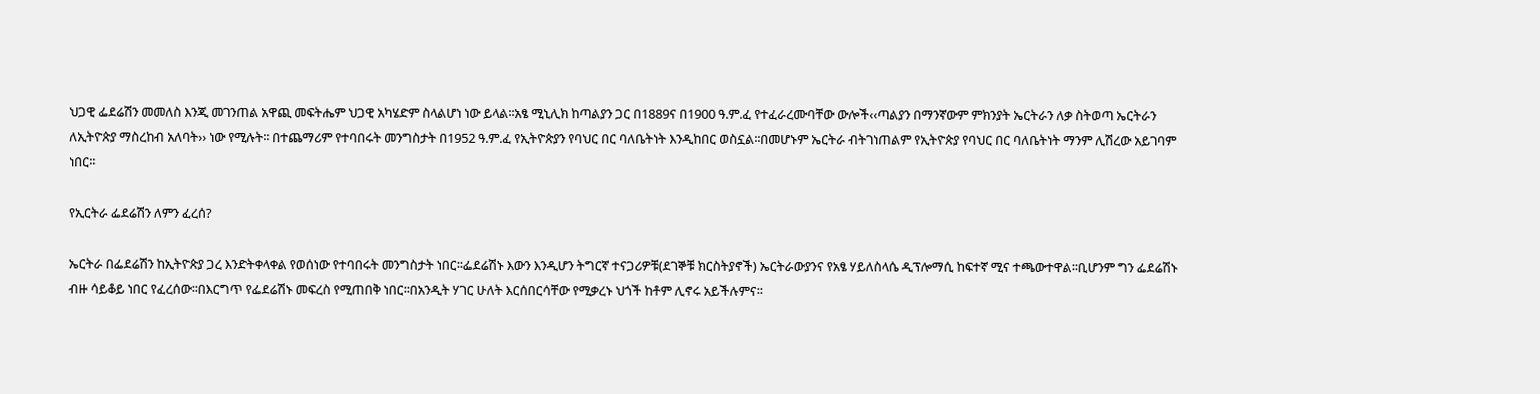ህጋዊ ፌደሬሽን መመለስ እንጂ መገንጠል አዋጪ መፍትሔም ህጋዊ አካሄድም ስላልሆነ ነው ይላል፡፡አፄ ሚኒሊክ ከጣልያን ጋር በ1889ና በ1900 ዓ.ም.ፈ የተፈራረሙባቸው ውሎች‹‹ጣልያን በማንኛውም ምክንያት ኤርትራን ለቃ ስትወጣ ኤርትራን ለኢትዮጵያ ማስረከብ አለባት›› ነው የሚሉት፡፡ በተጨማሪም የተባበሩት መንግስታት በ1952 ዓ.ም.ፈ የኢትዮጵያን የባህር በር ባለቤትነት እንዲከበር ወስኗል፡፡በመሆኑም ኤርትራ ብትገነጠልም የኢትዮጵያ የባህር በር ባለቤትነት ማንም ሊሽረው አይገባም ነበር፡፡

የኢርትራ ፌደሬሽን ለምን ፈረሰ?

ኤርትራ በፌደሬሽን ከኢትዮጵያ ጋረ እንድትቀላቀል የወሰነው የተባበሩት መንግስታት ነበር፡፡ፌደሬሽኑ እውን እንዲሆን ትግርኛ ተናጋሪዎቹ(ደገኞቹ ክርስትያኖች) ኤርትራውያንና የአፄ ሃይለስላሴ ዲፕሎማሲ ከፍተኛ ሚና ተጫውተዋል፡፡ቢሆንም ግን ፌደሬሽኑ ብዙ ሳይቆይ ነበር የፈረሰው፡፡በእርግጥ የፌደሬሽኑ መፍረስ የሚጠበቅ ነበር፡፡በአንዲት ሃገር ሁለት እርሰበርሳቸው የሚቃረኑ ህጎች ከቶም ሊኖሩ አይችሉምና፡፡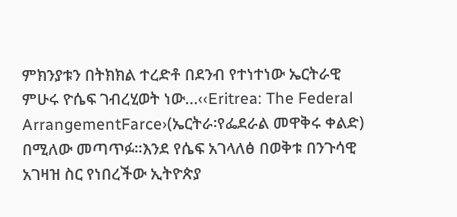ምክንያቱን በትክክል ተረድቶ በደንብ የተነተነው ኤርትራዊ ምሁሩ ዮሴፍ ገብረሂወት ነው…‹‹Eritrea: The Federal ArrangementFarce›(ኤርትራ፡የፌደራል መዋቅሩ ቀልድ) በሚለው መጣጥፉ፡፡እንደ የሴፍ አገላለፅ በወቅቱ በንጉሳዊ አገዛዝ ስር የነበረችው ኢትዮጵያ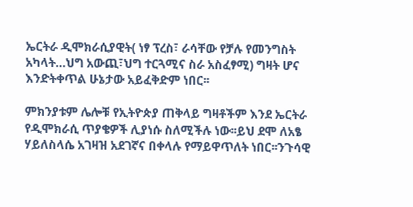ኤርትራ ዲሞክራሲያዊት( ነፃ ፕረስ፣ ራሳቸው የቻሉ የመንግስት አካላት…ህግ አውጪ፣ህግ ተርጓሚና ስራ አስፈፃሚ) ግዛት ሆና እንድትቀጥል ሁኔታው አይፈቅድም ነበር፡፡

ምክንያቱም ሌሎቹ የኢትዮጵያ ጠቅላይ ግዛቶችም እንደ ኤርትራ የዲሞክራሲ ጥያቄዎች ሊያነሱ ስለሚችሉ ነው፡፡ይህ ደሞ ለአፄ ሃይለስላሴ አገዛዝ አደገኛና በቀላሉ የማይዋጥለት ነበር፡፡ንጉሳዊ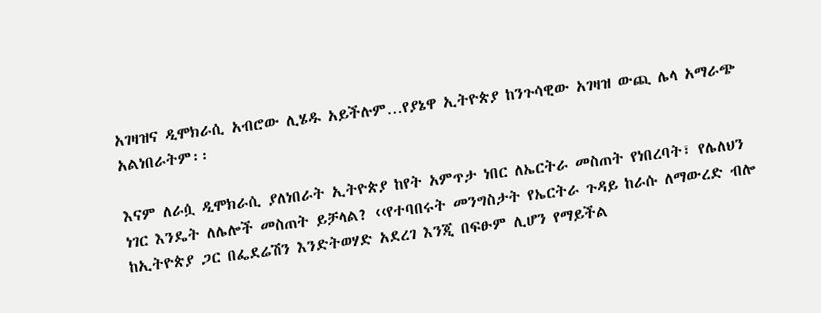አገዛዝና ዲሞክራሲ አብሮው ሊሄዱ አይችሉም…የያኔዋ ኢትዮጵያ ከንጉሳዊው አገዛዝ ውጪ ሌላ አማራጭ አልነበራትም፡፡

እናም ለራሷ ዲሞክራሲ ያለነበራት ኢትዮጵያ ከየት አምጥታ ነበር ለኤርትራ መስጠት የነበረባት፣ የሌለህን ነገር እንዴት ለሌሎች መስጠት ይቻላል? ‹‹የተባበሩት መንግስታት የኤርትራ ጉዳይ ከራሱ ለማውረድ ብሎ ከኢትዮጵያ ጋር በፌደሬሽን እንድትወሃድ አደረገ እንጂ በፍፁም ሊሆን የማይችል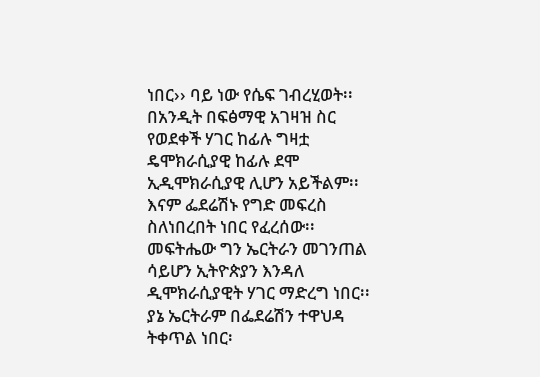ነበር›› ባይ ነው የሴፍ ገብረሂወት፡፡በአንዲት በፍፅማዊ አገዛዝ ስር የወደቀች ሃገር ከፊሉ ግዛቷ ዴሞክራሲያዊ ከፊሉ ደሞ ኢዲሞክራሲያዊ ሊሆን አይችልም፡፡እናም ፌደሬሽኑ የግድ መፍረስ ስለነበረበት ነበር የፈረሰው፡፡መፍትሔው ግን ኤርትራን መገንጠል ሳይሆን ኢትዮጵያን እንዳለ ዲሞክራሲያዊት ሃገር ማድረግ ነበር፡፡ያኔ ኤርትራም በፌደሬሽን ተዋህዳ ትቀጥል ነበር፡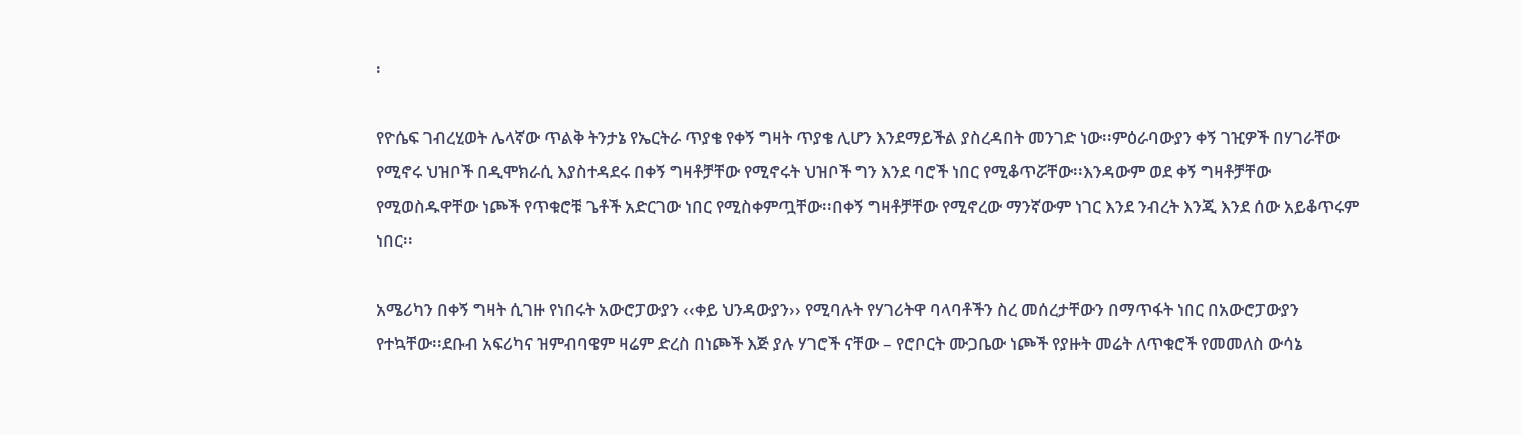፡

የዮሴፍ ገብረሂወት ሌላኛው ጥልቅ ትንታኔ የኤርትራ ጥያቄ የቀኝ ግዛት ጥያቄ ሊሆን እንደማይችል ያስረዳበት መንገድ ነው፡፡ምዕራባውያን ቀኝ ገዢዎች በሃገራቸው የሚኖሩ ህዝቦች በዲሞክራሲ እያስተዳደሩ በቀኝ ግዛቶቻቸው የሚኖሩት ህዝቦች ግን እንደ ባሮች ነበር የሚቆጥሯቸው፡፡እንዳውም ወደ ቀኝ ግዛቶቻቸው የሚወስዱዋቸው ነጮች የጥቁሮቹ ጌቶች አድርገው ነበር የሚስቀምጧቸው፡፡በቀኝ ግዛቶቻቸው የሚኖረው ማንኛውም ነገር እንደ ንብረት እንጂ እንደ ሰው አይቆጥሩም ነበር፡፡

አሜሪካን በቀኝ ግዛት ሲገዙ የነበሩት አውሮፓውያን ‹‹ቀይ ህንዳውያን›› የሚባሉት የሃገሪትዋ ባላባቶችን ስረ መሰረታቸውን በማጥፋት ነበር በአውሮፓውያን የተኳቸው፡፡ደቡብ አፍሪካና ዝምብባዌም ዛሬም ድረስ በነጮች እጅ ያሉ ሃገሮች ናቸው – የሮቦርት ሙጋቤው ነጮች የያዙት መሬት ለጥቁሮች የመመለስ ውሳኔ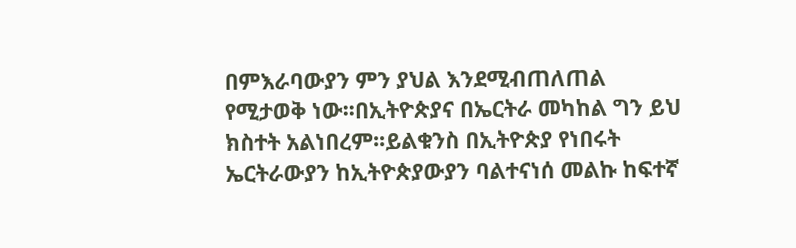በምእራባውያን ምን ያህል እንደሚብጠለጠል የሚታወቅ ነው፡፡በኢትዮጵያና በኤርትራ መካከል ግን ይህ ክስተት አልነበረም፡፡ይልቁንስ በኢትዮጵያ የነበሩት ኤርትራውያን ከኢትዮጵያውያን ባልተናነሰ መልኩ ከፍተኛ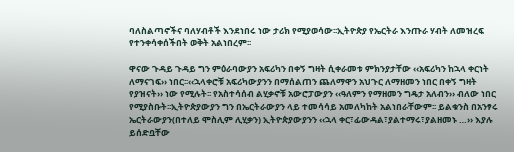ባለስልጣኖችና ባለሃብቶች እንደነበሩ ነው ታሪክ የሚያወሳው፡፡ኢትዮጵያ የኤርትራ እንጡራ ሃብት ለመዝረፍ የተንቀሳቀሰችበት ወቅት አልነበረም፡፡

ዋናው ጉዳይ ጉዳይ ግን ምዕራባውያን አፍሪካን በቀኝ ግዛት ሲቀራመቱ ምክንያታቸው ‹‹አፍሪካን ከኋላ ቀርነት ለማናገፍ›› ነበር፡፡‹‹ኋላቀሮቹ አፍሪካውያንን በማሰልጠን ጨለማዋን አህጉር ለማዘመን ነበር በቀኝ ግዛት የያዝናት›› ነው የሚሉት፡፡ የአስተሳሰብ ልሂቃኖቹ አውሮፓውያን ‹‹ዓለምን የማዘመን ግዴታ አለብን›› ብለው ነበር የሚያስቡት፡፡ኢትዮጵያውያን ግን በኤርትራውያን ላይ ተመሳሳይ አመለካከት አልነበራቸውም፡፡ ይልቁንስ በአንፃሩ ኤርትራውያን(በተለይ ሞስሊም ሊሂቃን) ኢትዮጵያውያንን ‹‹ኋላ ቀር፣ፊውዳል፣ያልተማሩ፣ያልዘመኑ …›› እያሉ ይሰድቧቸው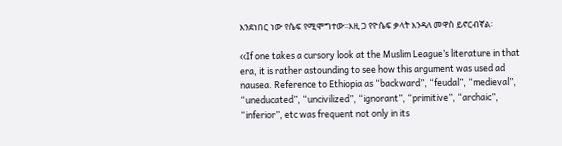እንደነበር ነው የሴፍ የሚሞግተው፡፡እዚ ጋ የዮሴፍ ቃላት እንዳለ መዋስ ይኖርብኛል፡

‹‹If one takes a cursory look at the Muslim League’s literature in that era, it is rather astounding to see how this argument was used ad nausea. Reference to Ethiopia as “backward”, “feudal”, “medieval”, “uneducated”, “uncivilized”, “ignorant”, “primitive”, “archaic”, “inferior”, etc was frequent not only in its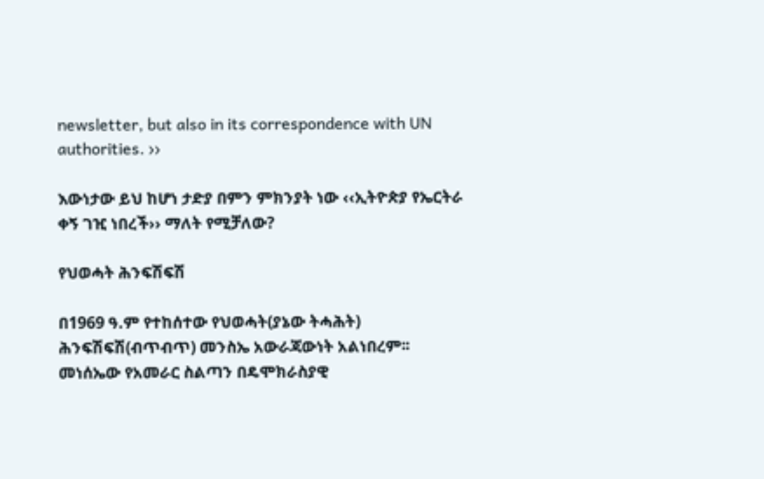newsletter, but also in its correspondence with UN authorities. ››

እውነታው ይህ ከሆነ ታድያ በምን ምክንያት ነው ‹‹ኢትዮጵያ የኤርትራ ቀኝ ገዢ ነበረች›› ማለት የሚቻለው?

የህወሓት ሕንፍሽፍሽ

በ1969 ዓ.ም የተከሰተው የህወሓት(ያኔው ትሓሕት) ሕንፍሽፍሽ(ብጥብጥ) መንስኤ አውራጃውነት አልነበረም፡፡ መነሰኤው የአመራር ስልጣን በዴሞክራስያዊ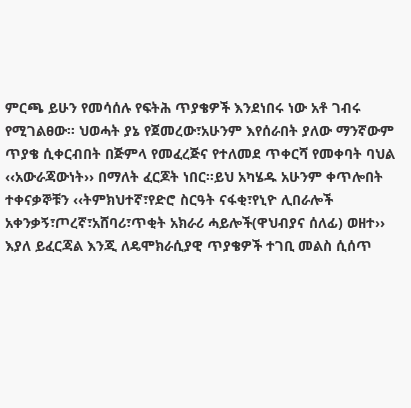ምርጫ ይሁን የመሳሰሉ የፍትሕ ጥያቄዎች እንደነበሩ ነው አቶ ገብሩ የሚገልፀው፡፡ ህወሓት ያኔ የጀመረው፣አሁንም እየሰራበት ያለው ማንኛውም ጥያቄ ሲቀርብበት በጅምላ የመፈረጅና የተለመደ ጥቀርሻ የመቀባት ባህል ‹‹አውራጃውነት›› በማለት ፈርጆት ነበር፡፡ይህ አካሄዱ አሁንም ቀጥሎበት ተቀናቃኞቹን ‹‹ትምክህተኛ፣የድሮ ስርዓት ናፋቂ፣የኒዮ ሊበራሎች አቀንቃኝ፣ጦረኛ፣አሸባሪ፣ጥቂት አክራሪ ሓይሎች(ዋህብያና ሰለፊ) ወዘተ›› እያለ ይፈርጃል እንጂ ለዴሞክራሲያዊ ጥያቄዎች ተገቢ መልስ ሲሰጥ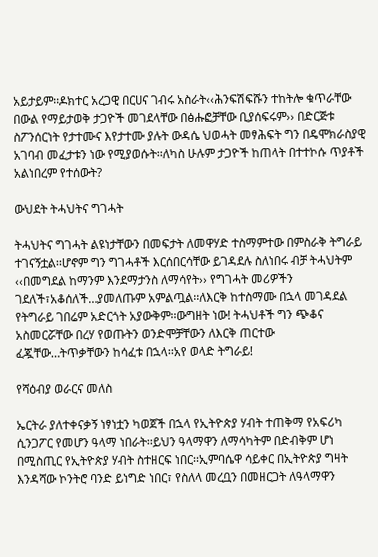አይታይም፡፡ዶክተር አረጋዊ በርሀና ገብሩ አስራት‹‹ሕንፍሽፍሹን ተከትሎ ቁጥራቸው በውል የማይታወቅ ታጋዮች መገደላቸው በፅሑፎቻቸው ቢያሰፍሩም›› በድርጅቱ ስፖንሰርነት የታተሙና እየታተሙ ያሉት ውዳሴ ህወሓት መፃሕፍት ግን በዴሞክራስያዊ አገባብ መፈታቱን ነው የሚያወሱት፡፡ለካስ ሁሉም ታጋዮች ከጠላት በተተኮሱ ጥያቶች አልነበረም የተሰውት?

ውህደት ትሓህትና ግገሓት

ትሓህትና ግገሓት ልዩነታቸውን በመፍታት ለመዋሃድ ተስማምተው በምስራቅ ትግራይ ተገናኝቷል፡፡ሆኖም ግን ግገሓቶች እርሰበርሳቸው ይገዳደሉ ስለነበሩ ብቻ ትሓህትም ‹‹በመግደል ከማንም እንደማታንስ ለማሳየት›› የግገሓት መሪዎችን ገደለች፣አቆሰለች…ያመለጡም አምልጧል፡፡ለእርቅ ከተስማሙ በኋላ መገዳደል የትግራይ ገበሬም አድርጎት አያውቅም፡፡ውግዘት ነው! ትሓህቶች ግን ጭቆና አስመርሯቸው በረሃ የወጡትን ወንድሞቻቸውን ለእርቅ ጠርተው ፈጇቸው…ትጥቃቸውን ከሳፈቱ በኋላ፡፡አየ ወላድ ትግራይ!

የሻዕብያ ወራርና መለስ

ኤርትራ ያለተቀናቃኝ ነፃነቷን ካወጀች በኋላ የኢትዮጵያ ሃብት ተጠቅማ የአፍሪካ ሲንጋፖር የመሆን ዓላማ ነበራት፡፡ይህን ዓላማዋን ለማሳካትም በድብቅም ሆነ በሚስጢር የኢትዮጵያ ሃብት ስተዘርፍ ነበር፡፡ኢምባሴዋ ሳይቀር በኢትዮጵያ ግዛት እንዳሻው ኮንትሮ ባንድ ይነግድ ነበር፣ የስለላ መረቧን በመዘርጋት ለዓላማዋን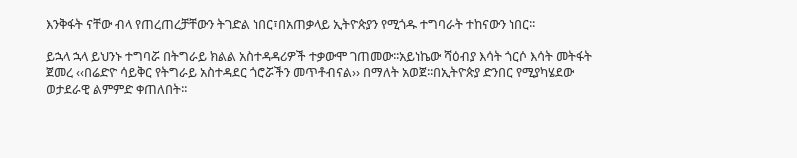እንቅፋት ናቸው ብላ የጠረጠረቻቸውን ትገድል ነበር፣በአጠቃላይ ኢትዮጵያን የሚጎዱ ተግባራት ተከናውን ነበር፡፡

ይኋላ ኋላ ይህንኑ ተግባሯ በትግራይ ክልል አስተዳዳሪዎች ተቃውሞ ገጠመው፡፡አይነኬው ሻዕብያ እሳት ጎርሶ እሳት መትፋት ጀመረ ‹‹በሬድዮ ሳይቅር የትግራይ አስተዳደር ጎሮሯችን መጥቶብናል›› በማለት አወጀ፡፡በኢትዮጵያ ድንበር የሚያካሄደው ወታደራዊ ልምምድ ቀጠለበት፡፡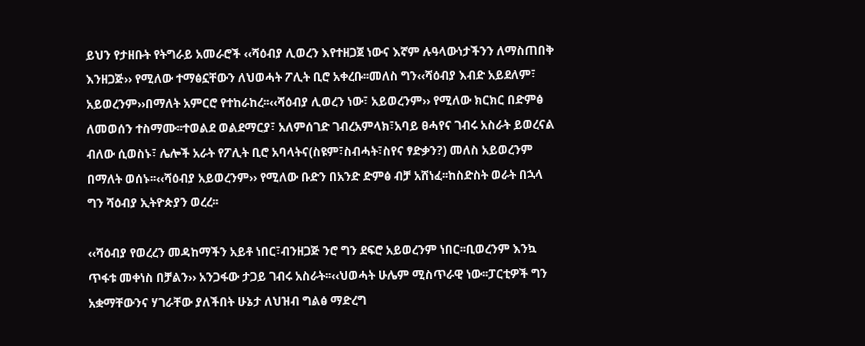ይህን የታዘቡት የትግራይ አመራሮች ‹‹ሻዕብያ ሊወረን እየተዘጋጀ ነውና እኛም ሉዓላውነታችንን ለማስጠበቅ እንዘጋጅ›› የሚለው ተማፅኗቸውን ለህወሓት ፖሊት ቢሮ አቀረቡ፡፡መለስ ግን‹‹ሻዕብያ እብድ አይደለም፣ አይወረንም››በማለት አምርሮ የተከራከረ፡፡‹‹ሻዕብያ ሊወረን ነው፣ አይወረንም›› የሚለው ክርክር በድምፅ ለመወሰን ተስማሙ፡፡ተወልደ ወልደማርያ፣ አለምሰገድ ገብረአምላክ፣አባይ ፀሓየና ገብሩ አስራት ይወረናል ብለው ሲወስኑ፣ ሌሎች አራት የፖሊት ቢሮ አባላትና(ስዩም፣ስብሓት፣ስየና ፃድቃን?) መለስ አይወረንም በማለት ወሰኑ፡፡‹‹ሻዕብያ አይወረንም›› የሚለው ቡድን በአንድ ድምፅ ብቻ አሸነፈ፡፡ከስድስት ወራት በኋላ ግን ሻዕብያ ኢትዮጵያን ወረረ፡፡

‹‹ሻዕብያ የወረረን መዳከማችን አይቶ ነበር፣ብንዘጋጅ ንሮ ግን ደፍሮ አይወረንም ነበር፡፡ቢወረንም እንኳ ጥፋቱ መቀነስ በቻልን›› አንጋፋው ታጋይ ገብሩ አስራት፡፡‹‹ህወሓት ሁሌም ሚስጥራዊ ነው፡፡ፓርቲዎች ግን አቋማቸውንና ሃገራቸው ያለችበት ሁኔታ ለህዝብ ግልፅ ማድረግ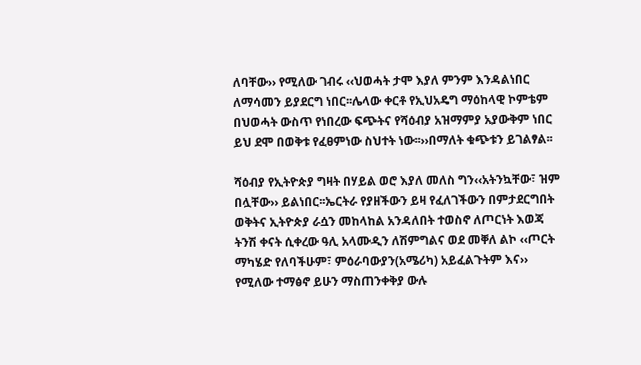ለባቸው›› የሚለው ገብሩ ‹‹ህወሓት ታሞ እያለ ምንም እንዳልነበር ለማሳመን ይያደርግ ነበር፡፡ሌላው ቀርቶ የኢህአዴግ ማዕከላዊ ኮምቴም በህወሓት ውስጥ የነበረው ፍጭትና የሻዕብያ አዝማምያ አያውቅም ነበር ይህ ደሞ በወቅቱ የፈፀምነው ስህተት ነው፡፡››በማለት ቁጭቱን ይገልፃል፡፡

ሻዕብያ የኢትዮጵያ ግዛት በሃይል ወሮ እያለ መለስ ግን‹‹አትንኳቸው፣ ዝም በሏቸው›› ይልነበር፡፡ኤርትራ የያዘችውን ይዛ የፈለገችውን በምታደርግበት ወቅትና ኢትዮጵያ ራሷን መከላከል አንዳለበት ተወስኖ ለጦርነት እወጃ ትንሽ ቀናት ሲቀረው ዓሊ አላሙዲን ለሽምግልና ወደ መቐለ ልኮ ‹‹ጦርት ማካሄድ የለባችሁም፣ ምዕራባውያን(አሜሪካ) አይፈልጉትም እና›› የሚለው ተማፅኖ ይሁን ማስጠንቀቅያ ውሉ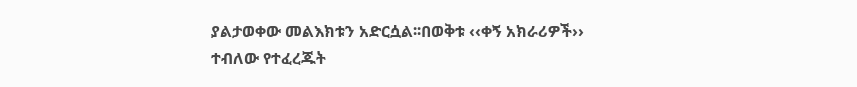ያልታወቀው መልእክቱን አድርሷል፡፡በወቅቱ ‹‹ቀኝ አክራሪዎች›› ተብለው የተፈረጁት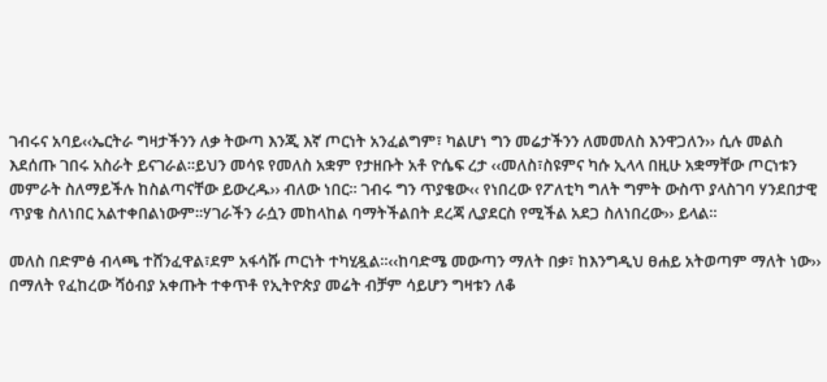ገብሩና አባይ‹‹ኤርትራ ግዛታችንን ለቃ ትውጣ እንጂ እኛ ጦርነት አንፈልግም፣ ካልሆነ ግን መሬታችንን ለመመለስ እንዋጋለን›› ሲሉ መልስ እደሰጡ ገበሩ አስራት ይናገራል፡፡ይህን መሳዩ የመለስ አቋም የታዘቡት አቶ ዮሴፍ ረታ ‹‹መለስ፣ስዩምና ካሱ ኢላላ በዚሁ አቋማቸው ጦርነቱን መምራት ስለማይችሉ ከስልጣናቸው ይውረዱ›› ብለው ነበር፡፡ ገብሩ ግን ጥያቄው‹‹ የነበረው የፖለቲካ ግለት ግምት ውስጥ ያላስገባ ሃንደበታዊ ጥያቄ ስለነበር አልተቀበልነውም፡፡ሃገራችን ራሷን መከላከል ባማትችልበት ደረጃ ሊያደርስ የሚችል አደጋ ስለነበረው›› ይላል፡፡

መለስ በድምፅ ብላጫ ተሸንፈዋል፣ደም አፋሳሹ ጦርነት ተካሂዷል፡፡‹‹ከባድሜ መውጣን ማለት በቃ፣ ከእንግዲህ ፀሐይ አትወጣም ማለት ነው›› በማለት የፈከረው ሻዕብያ አቀጡት ተቀጥቶ የኢትዮጵያ መሬት ብቻም ሳይሆን ግዛቱን ለቆ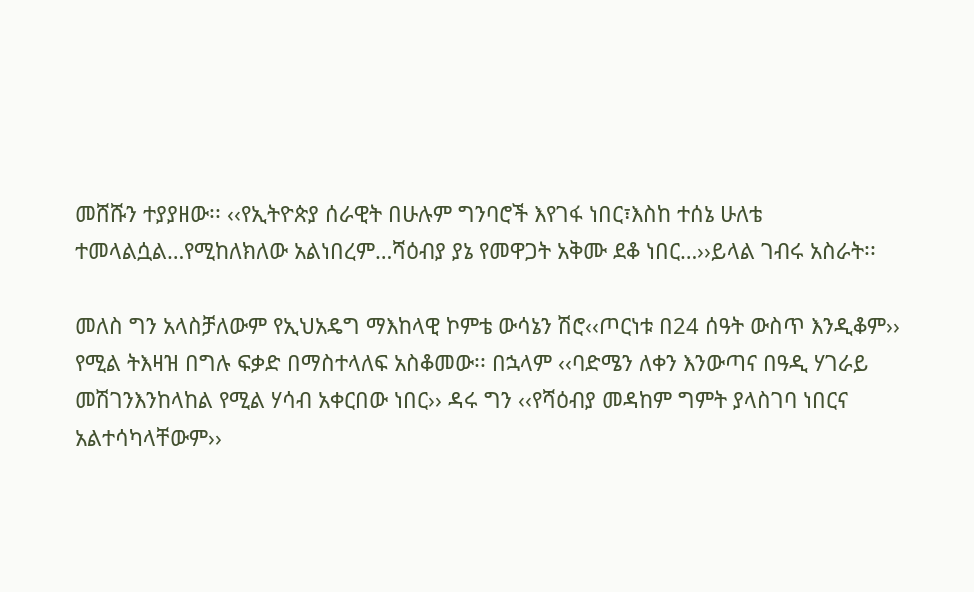መሸሹን ተያያዘው፡፡ ‹‹የኢትዮጵያ ሰራዊት በሁሉም ግንባሮች እየገፋ ነበር፣እስከ ተሰኔ ሁለቴ ተመላልሷል…የሚከለክለው አልነበረም…ሻዕብያ ያኔ የመዋጋት አቅሙ ደቆ ነበር…››ይላል ገብሩ አስራት፡፡

መለስ ግን አላስቻለውም የኢህአዴግ ማእከላዊ ኮምቴ ውሳኔን ሽሮ‹‹ጦርነቱ በ24 ሰዓት ውስጥ እንዲቆም›› የሚል ትእዛዝ በግሉ ፍቃድ በማስተላለፍ አስቆመው፡፡ በኋላም ‹‹ባድሜን ለቀን እንውጣና በዓዲ ሃገራይ መሽገንእንከላከል የሚል ሃሳብ አቀርበው ነበር›› ዳሩ ግን ‹‹የሻዕብያ መዳከም ግምት ያላስገባ ነበርና አልተሳካላቸውም››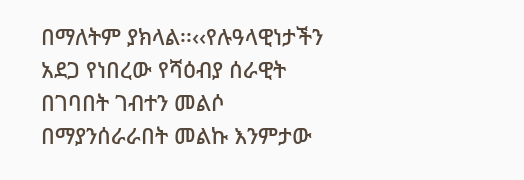በማለትም ያክላል፡፡‹‹የሉዓላዊነታችን አደጋ የነበረው የሻዕብያ ሰራዊት በገባበት ገብተን መልሶ በማያንሰራራበት መልኩ እንምታው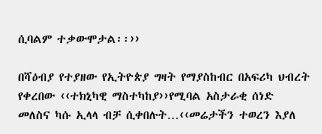ሲባልም ተቃውሞታል፡፡››

በሻዕብያ የተያዘው የኢትዮጵያ ግዛት የማያስከብር በአፍሪካ ህብረት የቀረበው ‹‹ተክኒካዊ ማስተካከያ››የሚባል አስታራቂ ሰነድ መለስና ካሱ ኢላላ ብቻ ሲቀበሉት…‹‹መሬታችን ተወረን እያለ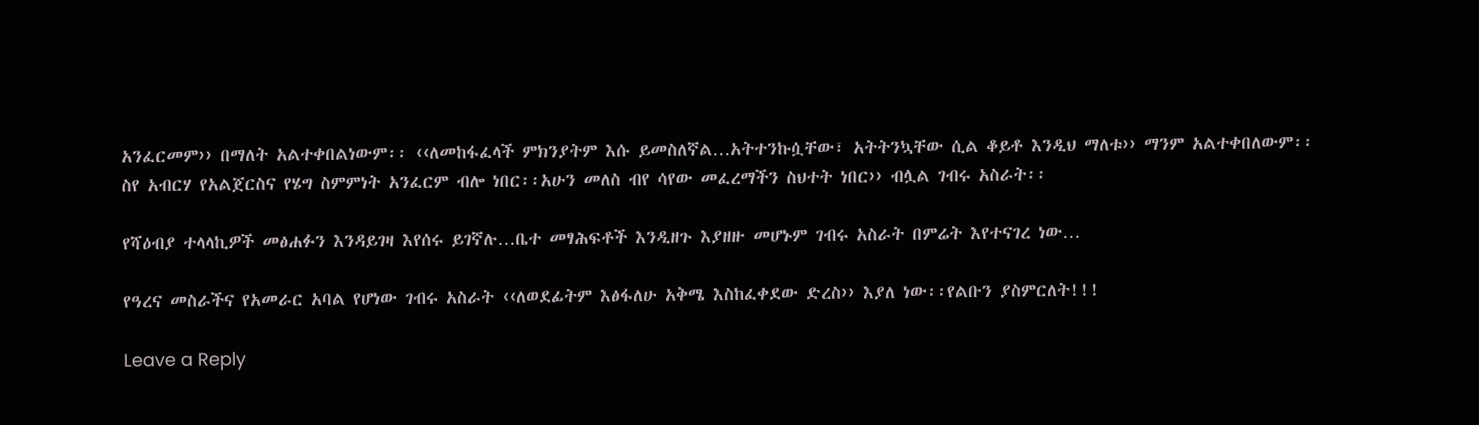አንፈርመም›› በማለት አልተቀበልነውም፡፡ ‹‹ለመከፋፈላች ምክንያትም እሱ ይመስለኛል…አትተንኩሷቸው፣ አትትንኳቸው ሲል ቆይቶ እንዲህ ማለቱ›› ማንም አልተቀበለውም፡፡ ስየ አብርሃ የአልጀርስና የሄግ ስምምነት አንፈርም ብሎ ነበር፡፡አሁን መለስ ብየ ሳየው መፈረማችን ስህተት ነበር›› ብሏል ገብሩ አስራት፡፡

የሻዕብያ ተላላኪዎች መፅሐፉን እንዳይገዛ እየሰሩ ይገኛሉ…ቤተ መፃሕፍቶች እንዲዘጉ እያዘዙ መሆኑም ገብሩ አስራት በምሬት እየተናገረ ነው…

የዓረና መስራችና የአመራር አባል የሆነው ገብሩ አስራት ‹‹ለወደፊትም እፅፋለሁ አቅሜ እስከፈቀደው ድረስ›› እያለ ነው፡፡የልቡን ያስምርለት!!!

Leave a Reply